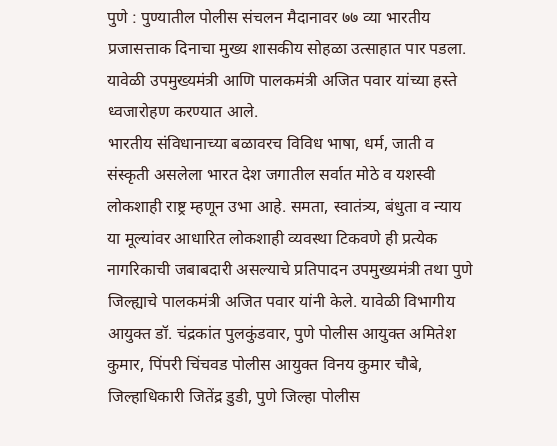पुणे : पुण्यातील पोलीस संचलन मैदानावर ७७ व्या भारतीय प्रजासत्ताक दिनाचा मुख्य शासकीय सोहळा उत्साहात पार पडला. यावेळी उपमुख्यमंत्री आणि पालकमंत्री अजित पवार यांच्या हस्ते ध्वजारोहण करण्यात आले.
भारतीय संविधानाच्या बळावरच विविध भाषा, धर्म, जाती व संस्कृती असलेला भारत देश जगातील सर्वात मोठे व यशस्वी लोकशाही राष्ट्र म्हणून उभा आहे. समता, स्वातंत्र्य, बंधुता व न्याय या मूल्यांवर आधारित लोकशाही व्यवस्था टिकवणे ही प्रत्येक नागरिकाची जबाबदारी असल्याचे प्रतिपादन उपमुख्यमंत्री तथा पुणे जिल्ह्याचे पालकमंत्री अजित पवार यांनी केले. यावेळी विभागीय आयुक्त डॉ. चंद्रकांत पुलकुंडवार, पुणे पोलीस आयुक्त अमितेश कुमार, पिंपरी चिंचवड पोलीस आयुक्त विनय कुमार चौबे, जिल्हाधिकारी जितेंद्र डुडी, पुणे जिल्हा पोलीस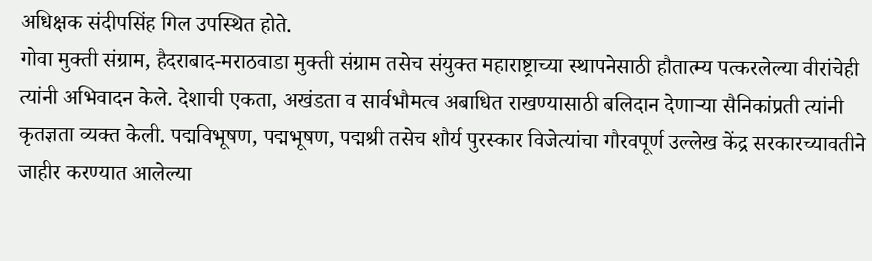अधिक्षक संदीपसिंह गिल उपस्थित होते.
गोवा मुक्ती संग्राम, हैदराबाद-मराठवाडा मुक्ती संग्राम तसेच संयुक्त महाराष्ट्राच्या स्थापनेसाठी हौतात्म्य पत्करलेल्या वीरांचेही त्यांनी अभिवादन केले. देशाची एकता, अखंडता व सार्वभौमत्व अबाधित राखण्यासाठी बलिदान देणाऱ्या सैनिकांप्रती त्यांनी कृतज्ञता व्यक्त केली. पद्मविभूषण, पद्मभूषण, पद्मश्री तसेच शौर्य पुरस्कार विजेत्यांचा गौरवपूर्ण उल्लेख केंद्र सरकारच्यावतीने जाहीर करण्यात आलेल्या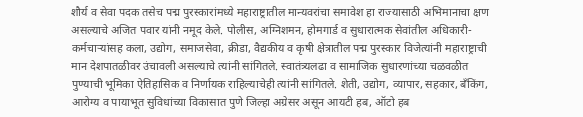शौर्य व सेवा पदक तसेच पद्म पुरस्कारांमध्ये महाराष्ट्रातील मान्यवरांचा समावेश हा राज्यासाठी अभिमानाचा क्षण असल्याचे अजित पवार यांनी नमूद केले. पोलीस, अग्निशमन, होमगार्ड व सुधारात्मक सेवांतील अधिकारी-कर्मचाऱ्यांसह कला, उद्योग, समाजसेवा, क्रीडा, वैद्यकीय व कृषी क्षेत्रातील पद्म पुरस्कार विजेत्यांनी महाराष्ट्राची मान देशपातळीवर उंचावली असल्याचे त्यांनी सांगितले. स्वातंत्र्यलढा व सामाजिक सुधारणांच्या चळवळीत पुण्याची भूमिका ऐतिहासिक व निर्णायक राहिल्याचेही त्यांनी सांगितले. शेती, उद्योग, व्यापार, सहकार, बँकिंग, आरोग्य व पायाभूत सुविधांच्या विकासात पुणे जिल्हा अग्रेसर असून आयटी हब, ऑटो हब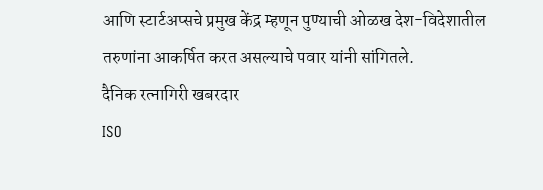आणि स्टार्टअप्सचे प्रमुख केंद्र म्हणून पुण्याची ओळख देश-विदेशातील तरुणांना आकर्षित करत असल्याचे पवार यांनी सांगितले.
दैनिक रत्नागिरी खबरदार
ISO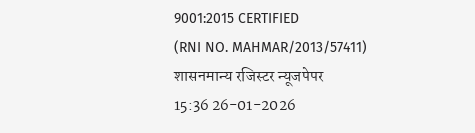9001:2015 CERTIFIED
(RNI NO. MAHMAR/2013/57411)
शासनमान्य रजिस्टर न्यूजपेपर
15:36 26-01-2026